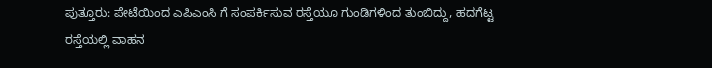ಪುತ್ತೂರು: ಪೇಟೆಯಿಂದ ಎಪಿಎಂಸಿ ಗೆ ಸಂಪರ್ಕಿಸುವ ರಸ್ತೆಯೂ ಗುಂಡಿಗಳಿಂದ ತುಂಬಿದ್ದು, ಹದಗೆಟ್ಟ ರಸ್ತೆಯಲ್ಲಿ ವಾಹನ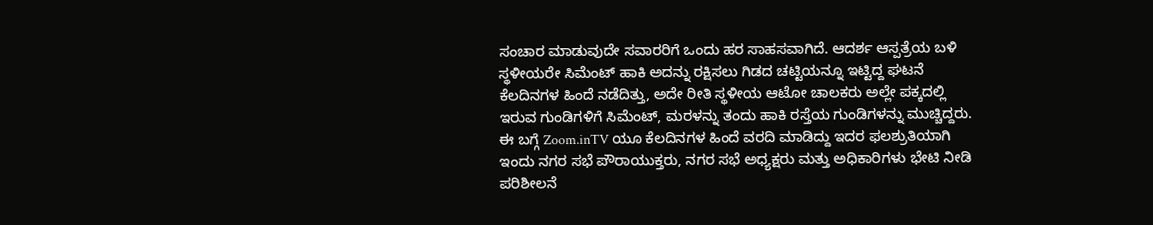ಸಂಚಾರ ಮಾಡುವುದೇ ಸವಾರರಿಗೆ ಒಂದು ಹರ ಸಾಹಸವಾಗಿದೆ. ಆದರ್ಶ ಆಸ್ಪತ್ರೆಯ ಬಳಿ ಸ್ಥಳೀಯರೇ ಸಿಮೆಂಟ್ ಹಾಕಿ ಅದನ್ನು ರಕ್ಷಿಸಲು ಗಿಡದ ಚಟ್ಟಿಯನ್ನೂ ಇಟ್ಟಿದ್ದ ಘಟನೆ ಕೆಲದಿನಗಳ ಹಿಂದೆ ನಡೆದಿತ್ತು, ಅದೇ ರೀತಿ ಸ್ಥಳೀಯ ಆಟೋ ಚಾಲಕರು ಅಲ್ಲೇ ಪಕ್ಕದಲ್ಲಿ ಇರುವ ಗುಂಡಿಗಳಿಗೆ ಸಿಮೆಂಟ್, ಮರಳನ್ನು ತಂದು ಹಾಕಿ ರಸ್ತೆಯ ಗುಂಡಿಗಳನ್ನು ಮುಚ್ಚಿದ್ದರು. ಈ ಬಗ್ಗೆ Zoom.inTV ಯೂ ಕೆಲದಿನಗಳ ಹಿಂದೆ ವರದಿ ಮಾಡಿದ್ದು ಇದರ ಫಲಶ್ರುತಿಯಾಗಿ ಇಂದು ನಗರ ಸಭೆ ಪೌರಾಯುಕ್ತರು, ನಗರ ಸಭೆ ಅಧ್ಯಕ್ಷರು ಮತ್ತು ಅಧಿಕಾರಿಗಳು ಭೇಟಿ ನೀಡಿ ಪರಿಶೀಲನೆ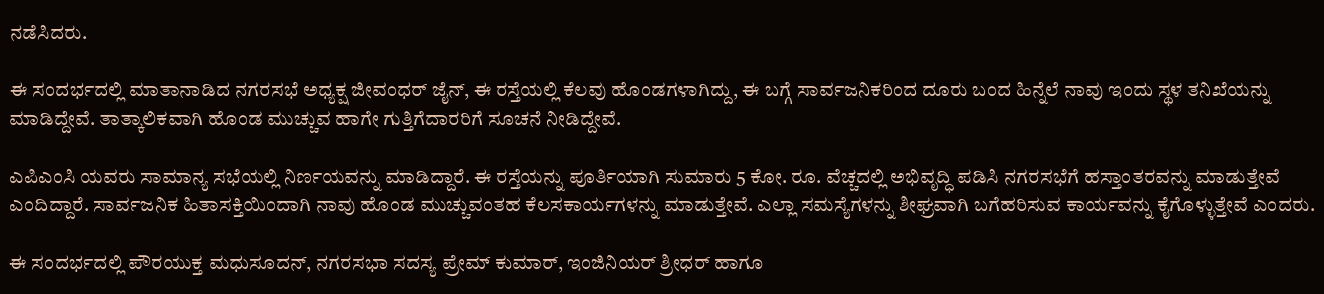ನಡೆಸಿದರು.

ಈ ಸಂದರ್ಭದಲ್ಲಿ ಮಾತಾನಾಡಿದ ನಗರಸಭೆ ಅಧ್ಯಕ್ಷ ಜೀವಂಧರ್ ಜೈನ್, ಈ ರಸ್ತೆಯಲ್ಲಿ ಕೆಲವು ಹೊಂಡಗಳಾಗಿದ್ದು, ಈ ಬಗ್ಗೆ ಸಾರ್ವಜನಿಕರಿಂದ ದೂರು ಬಂದ ಹಿನ್ನೆಲೆ ನಾವು ಇಂದು ಸ್ಥಳ ತನಿಖೆಯನ್ನು ಮಾಡಿದ್ದೇವೆ. ತಾತ್ಕಾಲಿಕವಾಗಿ ಹೊಂಡ ಮುಚ್ಚುವ ಹಾಗೇ ಗುತ್ತಿಗೆದಾರರಿಗೆ ಸೂಚನೆ ನೀಡಿದ್ದೇವೆ.

ಎಪಿಎಂಸಿ ಯವರು ಸಾಮಾನ್ಯ ಸಭೆಯಲ್ಲಿ ನಿರ್ಣಯವನ್ನು ಮಾಡಿದ್ದಾರೆ. ಈ ರಸ್ತೆಯನ್ನು ಪೂರ್ತಿಯಾಗಿ ಸುಮಾರು 5 ಕೋ. ರೂ. ವೆಚ್ಚದಲ್ಲಿ ಅಭಿವೃದ್ಧಿ ಪಡಿಸಿ ನಗರಸಭೆಗೆ ಹಸ್ತಾಂತರವನ್ನು ಮಾಡುತ್ತೇವೆ ಎಂದಿದ್ದಾರೆ. ಸಾರ್ವಜನಿಕ ಹಿತಾಸಕ್ತಿಯಿಂದಾಗಿ ನಾವು ಹೊಂಡ ಮುಚ್ಚುವಂತಹ ಕೆಲಸಕಾರ್ಯಗಳನ್ನು ಮಾಡುತ್ತೇವೆ. ಎಲ್ಲಾ ಸಮಸ್ಯೆಗಳನ್ನು ಶೀಘ್ರವಾಗಿ ಬಗೆಹರಿಸುವ ಕಾರ್ಯವನ್ನು ಕೈಗೊಳ್ಳುತ್ತೇವೆ ಎಂದರು.

ಈ ಸಂದರ್ಭದಲ್ಲಿ ಪೌರಯುಕ್ತ ಮಧುಸೂದನ್, ನಗರಸಭಾ ಸದಸ್ಯ ಪ್ರೇಮ್ ಕುಮಾರ್, ಇಂಜಿನಿಯರ್ ಶ್ರೀಧರ್ ಹಾಗೂ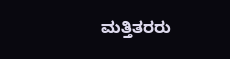ಮತ್ತಿತರರು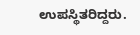ಉಪಸ್ಥಿತರಿದ್ದರು.